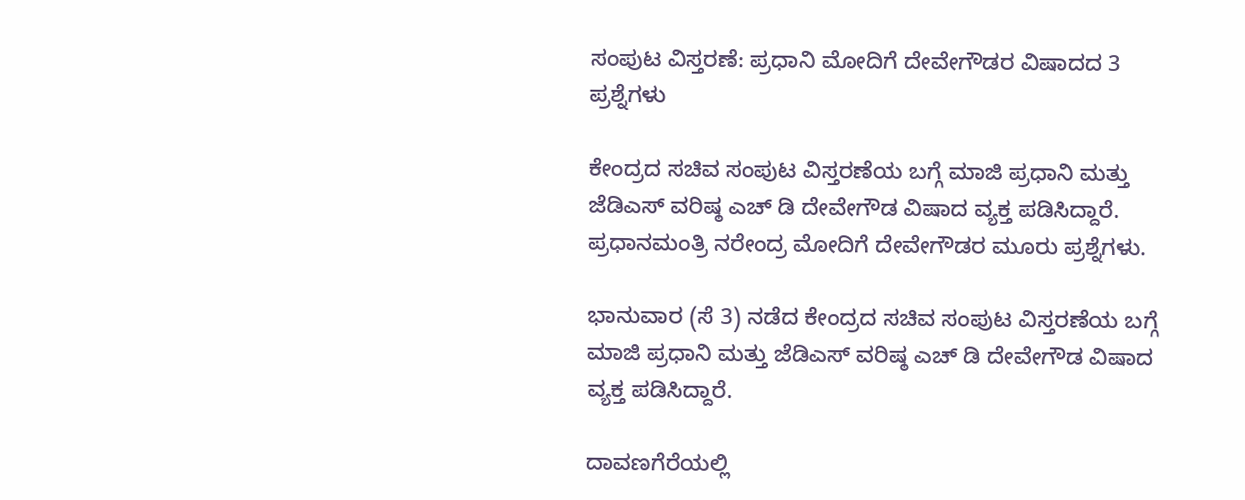ಸಂಪುಟ ವಿಸ್ತರಣೆ: ಪ್ರಧಾನಿ ಮೋದಿಗೆ ದೇವೇಗೌಡರ ವಿಷಾದದ 3 ಪ್ರಶ್ನೆಗಳು

ಕೇಂದ್ರದ ಸಚಿವ ಸಂಪುಟ ವಿಸ್ತರಣೆಯ ಬಗ್ಗೆ ಮಾಜಿ ಪ್ರಧಾನಿ ಮತ್ತು ಜೆಡಿಎಸ್ ವರಿಷ್ಠ ಎಚ್ ಡಿ ದೇವೇಗೌಡ ವಿಷಾದ ವ್ಯಕ್ತ ಪಡಿಸಿದ್ದಾರೆ. ಪ್ರಧಾನಮಂತ್ರಿ ನರೇಂದ್ರ ಮೋದಿಗೆ ದೇವೇಗೌಡರ ಮೂರು ಪ್ರಶ್ನೆಗಳು.

ಭಾನುವಾರ (ಸೆ 3) ನಡೆದ ಕೇಂದ್ರದ ಸಚಿವ ಸಂಪುಟ ವಿಸ್ತರಣೆಯ ಬಗ್ಗೆ ಮಾಜಿ ಪ್ರಧಾನಿ ಮತ್ತು ಜೆಡಿಎಸ್ ವರಿಷ್ಠ ಎಚ್ ಡಿ ದೇವೇಗೌಡ ವಿಷಾದ ವ್ಯಕ್ತ ಪಡಿಸಿದ್ದಾರೆ.

ದಾವಣಗೆರೆಯಲ್ಲಿ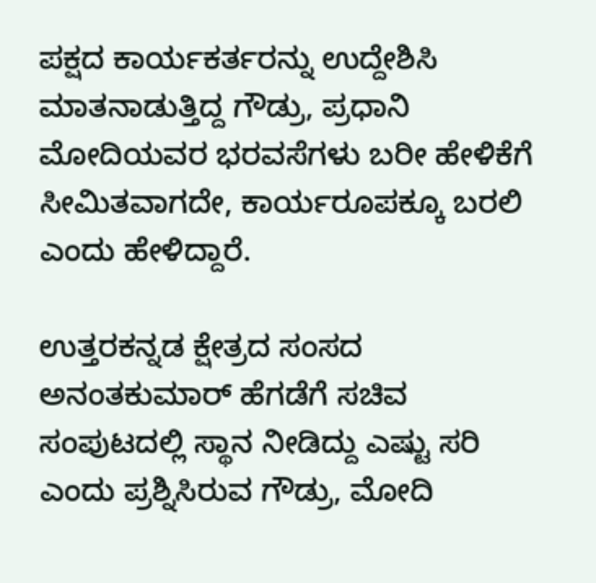ಪಕ್ಷದ ಕಾರ್ಯಕರ್ತರನ್ನು ಉದ್ದೇಶಿಸಿ ಮಾತನಾಡುತ್ತಿದ್ದ ಗೌಡ್ರು, ಪ್ರಧಾನಿ ಮೋದಿಯವರ ಭರವಸೆಗಳು ಬರೀ ಹೇಳಿಕೆಗೆ ಸೀಮಿತವಾಗದೇ, ಕಾರ್ಯರೂಪಕ್ಕೂ ಬರಲಿ ಎಂದು ಹೇಳಿದ್ದಾರೆ.

ಉತ್ತರಕನ್ನಡ ಕ್ಷೇತ್ರದ ಸಂಸದ ಅನಂತಕುಮಾರ್ ಹೆಗಡೆಗೆ ಸಚಿವ ಸಂಪುಟದಲ್ಲಿ ಸ್ಥಾನ ನೀಡಿದ್ದು ಎಷ್ಟು ಸರಿ ಎಂದು ಪ್ರಶ್ನಿಸಿರುವ ಗೌಡ್ರು, ಮೋದಿ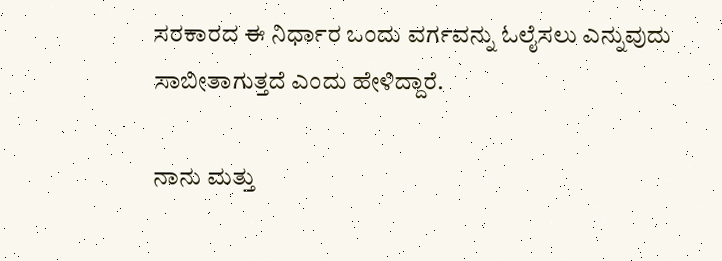ಸರಕಾರದ ಈ ನಿರ್ಧಾರ ಒಂದು ವರ್ಗವನ್ನು ಓಲೈಸಲು ಎನ್ನುವುದು ಸಾಬೀತಾಗುತ್ತದೆ ಎಂದು ಹೇಳಿದ್ದಾರೆ.

ನಾನು ಮತ್ತು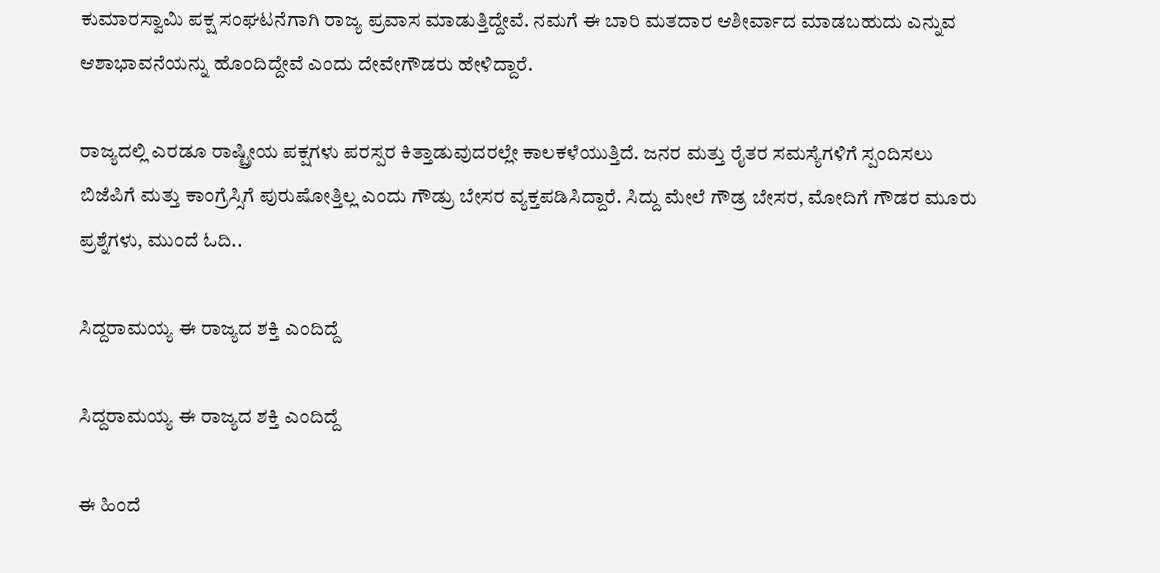ಕುಮಾರಸ್ವಾಮಿ ಪಕ್ಷ ಸಂಘಟನೆಗಾಗಿ ರಾಜ್ಯ ಪ್ರವಾಸ ಮಾಡುತ್ತಿದ್ದೇವೆ. ನಮಗೆ ಈ ಬಾರಿ ಮತದಾರ ಆಶೀರ್ವಾದ ಮಾಡಬಹುದು ಎನ್ನುವ ಆಶಾಭಾವನೆಯನ್ನು ಹೊಂದಿದ್ದೇವೆ ಎಂದು ದೇವೇಗೌಡರು ಹೇಳಿದ್ದಾರೆ.

ರಾಜ್ಯದಲ್ಲಿ ಎರಡೂ ರಾಷ್ಟ್ರೀಯ ಪಕ್ಷಗಳು ಪರಸ್ಪರ ಕಿತ್ತಾಡುವುದರಲ್ಲೇ ಕಾಲಕಳೆಯುತ್ತಿದೆ. ಜನರ ಮತ್ತು ರೈತರ ಸಮಸ್ಯೆಗಳಿಗೆ ಸ್ಪಂದಿಸಲು ಬಿಜೆಪಿಗೆ ಮತ್ತು ಕಾಂಗ್ರೆಸ್ಸಿಗೆ ಪುರುಷೋತ್ತಿಲ್ಲ ಎಂದು ಗೌಡ್ರು ಬೇಸರ ವ್ಯಕ್ತಪಡಿಸಿದ್ದಾರೆ. ಸಿದ್ದು ಮೇಲೆ ಗೌಡ್ರ ಬೇಸರ, ಮೋದಿಗೆ ಗೌಡರ ಮೂರು ಪ್ರಶ್ನೆಗಳು, ಮುಂದೆ ಓದಿ..

ಸಿದ್ದರಾಮಯ್ಯ ಈ ರಾಜ್ಯದ ಶಕ್ತಿ ಎಂದಿದ್ದೆ

ಸಿದ್ದರಾಮಯ್ಯ ಈ ರಾಜ್ಯದ ಶಕ್ತಿ ಎಂದಿದ್ದೆ

ಈ ಹಿಂದೆ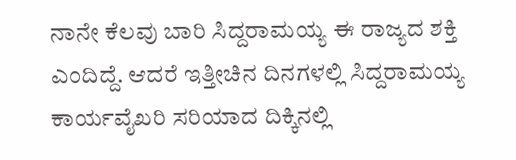ನಾನೇ ಕೆಲವು ಬಾರಿ ಸಿದ್ದರಾಮಯ್ಯ ಈ ರಾಜ್ಯದ ಶಕ್ತಿ ಎಂದಿದ್ದೆ. ಆದರೆ ಇತ್ತೀಚಿನ ದಿನಗಳಲ್ಲಿ ಸಿದ್ದರಾಮಯ್ಯ ಕಾರ್ಯವೈಖರಿ ಸರಿಯಾದ ದಿಕ್ಕಿನಲ್ಲಿ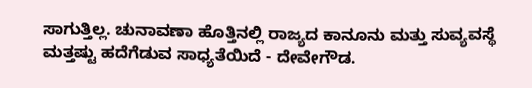ಸಾಗುತ್ತಿಲ್ಲ. ಚುನಾವಣಾ ಹೊತ್ತಿನಲ್ಲಿ ರಾಜ್ಯದ ಕಾನೂನು ಮತ್ತು ಸುವ್ಯವಸ್ಥೆ ಮತ್ತಷ್ಟು ಹದೆಗೆಡುವ ಸಾಧ್ಯತೆಯಿದೆ - ದೇವೇಗೌಡ.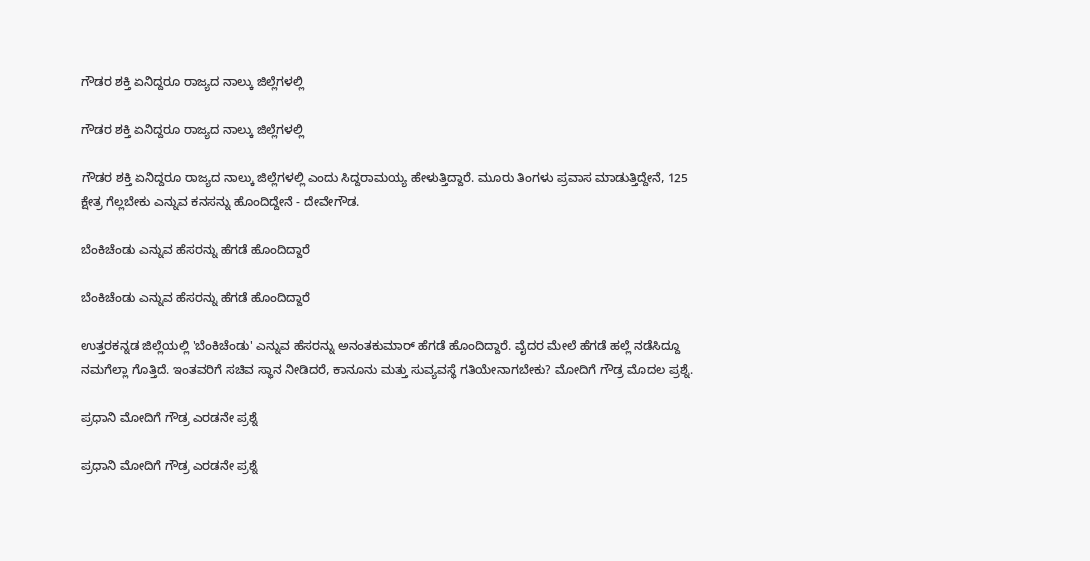ಗೌಡರ ಶಕ್ತಿ ಏನಿದ್ದರೂ ರಾಜ್ಯದ ನಾಲ್ಕು ಜಿಲ್ಲೆಗಳಲ್ಲಿ

ಗೌಡರ ಶಕ್ತಿ ಏನಿದ್ದರೂ ರಾಜ್ಯದ ನಾಲ್ಕು ಜಿಲ್ಲೆಗಳಲ್ಲಿ

ಗೌಡರ ಶಕ್ತಿ ಏನಿದ್ದರೂ ರಾಜ್ಯದ ನಾಲ್ಕು ಜಿಲ್ಲೆಗಳಲ್ಲಿ ಎಂದು ಸಿದ್ದರಾಮಯ್ಯ ಹೇಳುತ್ತಿದ್ದಾರೆ. ಮೂರು ತಿಂಗಳು ಪ್ರವಾಸ ಮಾಡುತ್ತಿದ್ದೇನೆ, 125 ಕ್ಷೇತ್ರ ಗೆಲ್ಲಬೇಕು ಎನ್ನುವ ಕನಸನ್ನು ಹೊಂದಿದ್ದೇನೆ - ದೇವೇಗೌಡ.

ಬೆಂಕಿಚೆಂಡು ಎನ್ನುವ ಹೆಸರನ್ನು ಹೆಗಡೆ ಹೊಂದಿದ್ದಾರೆ

ಬೆಂಕಿಚೆಂಡು ಎನ್ನುವ ಹೆಸರನ್ನು ಹೆಗಡೆ ಹೊಂದಿದ್ದಾರೆ

ಉತ್ತರಕನ್ನಡ ಜಿಲ್ಲೆಯಲ್ಲಿ 'ಬೆಂಕಿಚೆಂಡು' ಎನ್ನುವ ಹೆಸರನ್ನು ಅನಂತಕುಮಾರ್ ಹೆಗಡೆ ಹೊಂದಿದ್ದಾರೆ. ವೈದರ ಮೇಲೆ ಹೆಗಡೆ ಹಲ್ಲೆ ನಡೆಸಿದ್ದೂ ನಮಗೆಲ್ಲಾ ಗೊತ್ತಿದೆ. ಇಂತವರಿಗೆ ಸಚಿವ ಸ್ಥಾನ ನೀಡಿದರೆ, ಕಾನೂನು ಮತ್ತು ಸುವ್ಯವಸ್ಥೆ ಗತಿಯೇನಾಗಬೇಕು? ಮೋದಿಗೆ ಗೌಡ್ರ ಮೊದಲ ಪ್ರಶ್ನೆ.

ಪ್ರಧಾನಿ ಮೋದಿಗೆ ಗೌಡ್ರ ಎರಡನೇ ಪ್ರಶ್ನೆ

ಪ್ರಧಾನಿ ಮೋದಿಗೆ ಗೌಡ್ರ ಎರಡನೇ ಪ್ರಶ್ನೆ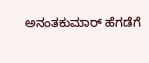ಅನಂತಕುಮಾರ್ ಹೆಗಡೆಗೆ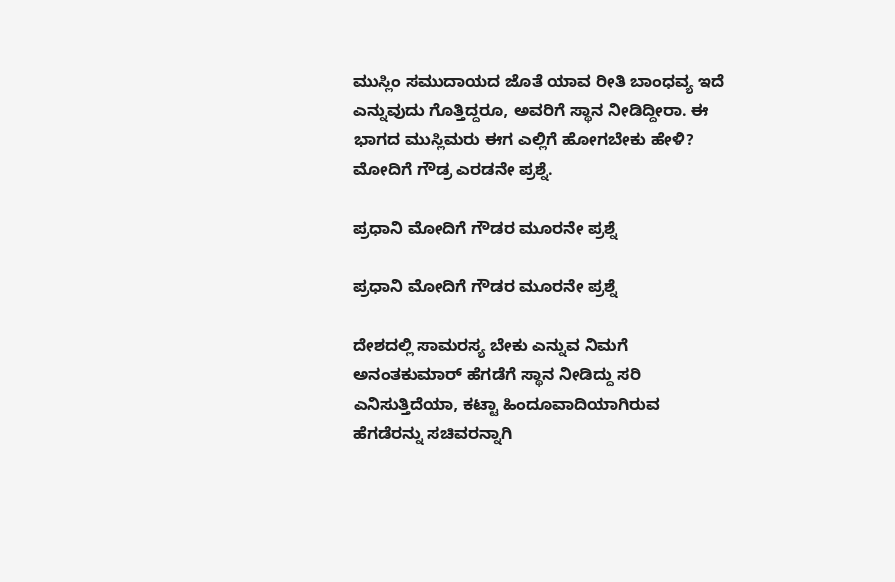ಮುಸ್ಲಿಂ ಸಮುದಾಯದ ಜೊತೆ ಯಾವ ರೀತಿ ಬಾಂಧವ್ಯ ಇದೆ ಎನ್ನುವುದು ಗೊತ್ತಿದ್ದರೂ, ಅವರಿಗೆ ಸ್ಥಾನ ನೀಡಿದ್ದೀರಾ. ಈ ಭಾಗದ ಮುಸ್ಲಿಮರು ಈಗ ಎಲ್ಲಿಗೆ ಹೋಗಬೇಕು ಹೇಳಿ? ಮೋದಿಗೆ ಗೌಡ್ರ ಎರಡನೇ ಪ್ರಶ್ನೆ.

ಪ್ರಧಾನಿ ಮೋದಿಗೆ ಗೌಡರ ಮೂರನೇ ಪ್ರಶ್ನೆ

ಪ್ರಧಾನಿ ಮೋದಿಗೆ ಗೌಡರ ಮೂರನೇ ಪ್ರಶ್ನೆ

ದೇಶದಲ್ಲಿ ಸಾಮರಸ್ಯ ಬೇಕು ಎನ್ನುವ ನಿಮಗೆ ಅನಂತಕುಮಾರ್ ಹೆಗಡೆಗೆ ಸ್ಥಾನ ನೀಡಿದ್ದು ಸರಿ ಎನಿಸುತ್ತಿದೆಯಾ, ಕಟ್ಟಾ ಹಿಂದೂವಾದಿಯಾಗಿರುವ ಹೆಗಡೆರನ್ನು ಸಚಿವರನ್ನಾಗಿ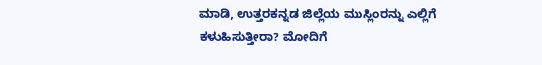ಮಾಡಿ, ಉತ್ತರಕನ್ನಡ ಜಿಲ್ಲೆಯ ಮುಸ್ಲಿಂರನ್ನು ಎಲ್ಲಿಗೆ ಕಳುಹಿಸುತ್ತೀರಾ? ಮೋದಿಗೆ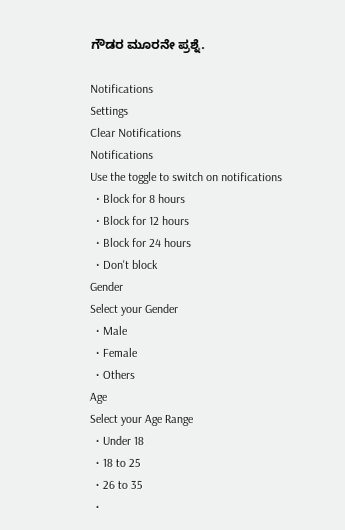ಗೌಡರ ಮೂರನೇ ಪ್ರಶ್ನೆ.

Notifications
Settings
Clear Notifications
Notifications
Use the toggle to switch on notifications
  • Block for 8 hours
  • Block for 12 hours
  • Block for 24 hours
  • Don't block
Gender
Select your Gender
  • Male
  • Female
  • Others
Age
Select your Age Range
  • Under 18
  • 18 to 25
  • 26 to 35
  •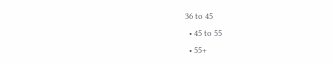36 to 45
  • 45 to 55
  • 55+